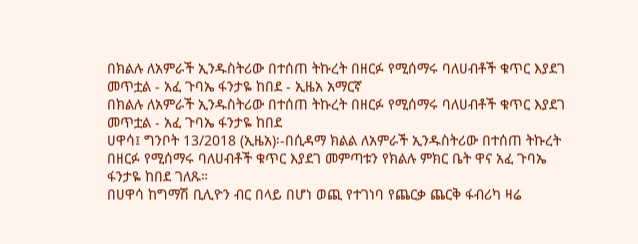በክልሉ ለአምራች ኢንዱስትሪው በተሰጠ ትኩረት በዘርፉ የሚሰማሩ ባለሀብቶች ቁጥር እያደገ መጥቷል - አፈ ጉባኤ ፋንታዬ ከበደ - ኢዜአ አማርኛ
በክልሉ ለአምራች ኢንዱስትሪው በተሰጠ ትኩረት በዘርፉ የሚሰማሩ ባለሀብቶች ቁጥር እያደገ መጥቷል - አፈ ጉባኤ ፋንታዬ ከበደ
ሀዋሳ፤ ግንቦት 13/2018 (ኢዜአ)፡-በሲዳማ ክልል ለአምራች ኢንዱስትሪው በተሰጠ ትኩረት በዘርፉ የሚሰማሩ ባለሀብቶች ቁጥር እያደገ መምጣቱን የክልሉ ምክር ቤት ዋና አፈ ጉባኤ ፋንታዬ ከበደ ገለጹ።
በሀዋሳ ከግማሽ ቢሊዮን ብር በላይ በሆነ ወጪ የተገነባ የጨርቃ ጨርቅ ፋብሪካ ዛሬ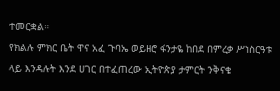ተመርቋል።
የክልሉ ምክር ቤት ዋና አፈ ጉባኤ ወይዘሮ ፋንታዬ ከበደ በምረቃ ሥነስርዓቱ ላይ እንዳሉት እንደ ሀገር በተፈጠረው ኢትዮጵያ ታምርት ንቅናቄ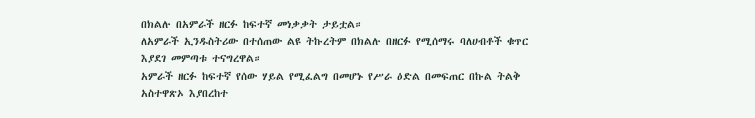በክልሉ በአምራች ዘርፉ ከፍተኛ መነቃቃት ታይቷል።
ለአምራች ኢንዱስትሪው በተሰጠው ልዩ ትኩረትም በክልሉ በዘርፉ የሚሰማሩ ባለሀብቶች ቁጥር እያደገ መምጣቱ ተናግረዋል።
አምራች ዘርፉ ከፍተኛ የሰው ሃይል የሚፈልግ በመሆኑ የሥራ ዕድል በመፍጠር በኩል ትልቅ አስተዋጽኦ እያበረከተ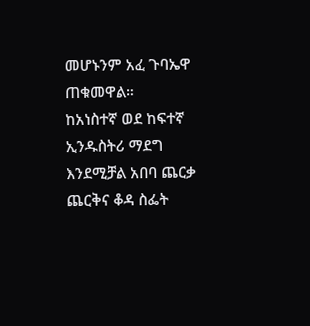መሆኑንም አፈ ጉባኤዋ ጠቁመዋል።
ከአነስተኛ ወደ ከፍተኛ ኢንዱስትሪ ማደግ እንደሚቻል አበባ ጨርቃ ጨርቅና ቆዳ ስፌት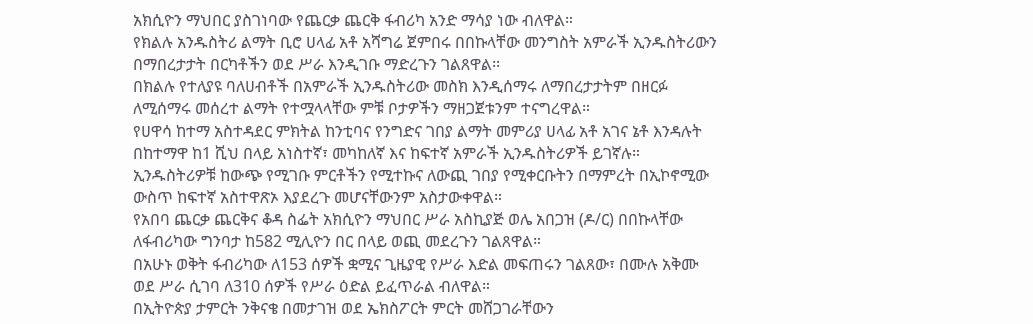አክሲዮን ማህበር ያስገነባው የጨርቃ ጨርቅ ፋብሪካ አንድ ማሳያ ነው ብለዋል።
የክልሉ አንዱስትሪ ልማት ቢሮ ሀላፊ አቶ አሻግሬ ጀምበሩ በበኩላቸው መንግስት አምራች ኢንዱስትሪውን በማበረታታት በርካቶችን ወደ ሥራ እንዲገቡ ማድረጉን ገልጸዋል፡፡
በክልሉ የተለያዩ ባለሀብቶች በአምራች ኢንዱስትሪው መስክ እንዲሰማሩ ለማበረታታትም በዘርፉ ለሚሰማሩ መሰረተ ልማት የተሟላላቸው ምቹ ቦታዎችን ማዘጋጀቱንም ተናግረዋል።
የሀዋሳ ከተማ አስተዳደር ምክትል ከንቲባና የንግድና ገበያ ልማት መምሪያ ሀላፊ አቶ አገና ኔቶ እንዳሉት በከተማዋ ከ1 ሺህ በላይ አነስተኛ፣ መካከለኛ እና ከፍተኛ አምራች ኢንዱስትሪዎች ይገኛሉ።
ኢንዱስትሪዎቹ ከውጭ የሚገቡ ምርቶችን የሚተኩና ለውጪ ገበያ የሚቀርቡትን በማምረት በኢኮኖሚው ውስጥ ከፍተኛ አስተዋጽኦ እያደረጉ መሆናቸውንም አስታውቀዋል።
የአበባ ጨርቃ ጨርቅና ቆዳ ስፌት አክሲዮን ማህበር ሥራ አስኪያጅ ወሌ አበጋዝ (ዶ/ር) በበኩላቸው ለፋብሪካው ግንባታ ከ582 ሚሊዮን በር በላይ ወጪ መደረጉን ገልጸዋል።
በአሁኑ ወቅት ፋብሪካው ለ153 ሰዎች ቋሚና ጊዜያዊ የሥራ እድል መፍጠሩን ገልጸው፣ በሙሉ አቅሙ ወደ ሥራ ሲገባ ለ310 ሰዎች የሥራ ዕድል ይፈጥራል ብለዋል።
በኢትዮጵያ ታምርት ንቅናቄ በመታገዝ ወደ ኤክስፖርት ምርት መሸጋገራቸውን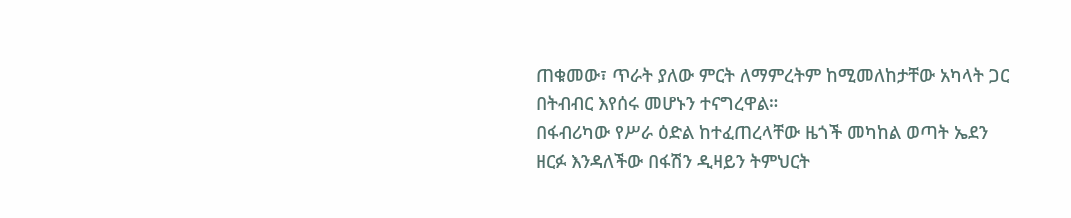ጠቁመው፣ ጥራት ያለው ምርት ለማምረትም ከሚመለከታቸው አካላት ጋር በትብብር እየሰሩ መሆኑን ተናግረዋል።
በፋብሪካው የሥራ ዕድል ከተፈጠረላቸው ዜጎች መካከል ወጣት ኤደን ዘርፉ እንዳለችው በፋሽን ዲዛይን ትምህርት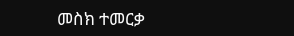መስክ ተመርቃ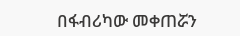በፋብሪካው መቀጠሯን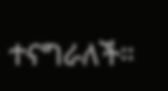ተናግራለች።